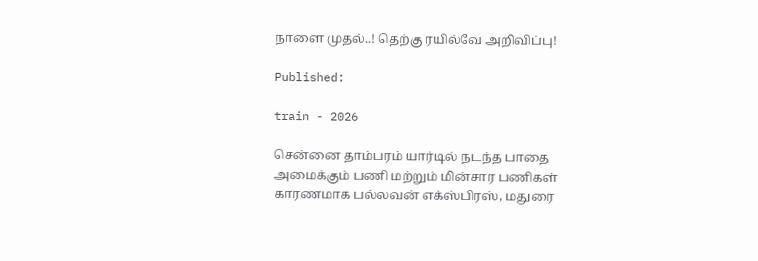நாளை முதல்..! தெற்கு ரயில்வே அறிவிப்பு!

Published:

train - 2026

சென்னை தாம்பரம் யார்டில் நடந்த பாதை அமைக்கும் பணி மற்றும் மின்சார பணிகள் காரணமாக பல்லவன் எக்ஸ்பிரஸ், மதுரை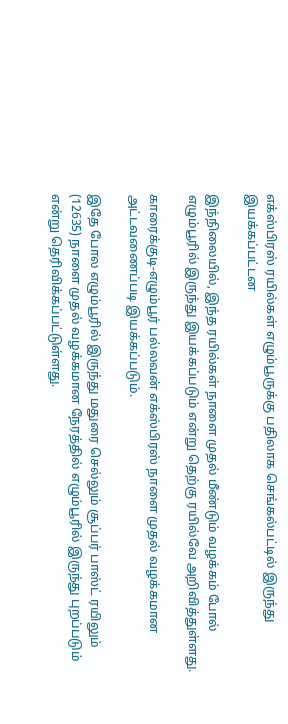எக்ஸ்பிரஸ் ரயில்கள் எழும்பூருக்கு பதிலாக செங்கல்பட்டில் இருந்து இயக்கப்பட்டன

இந்நிலையில், இந்த ரயில்கள் நாளை முதல் மீண்டும் வழக்கம் போல் எழும்பூரில் இருந்து இயக்கப்படும் என்று தெற்கு ரயில்வே அறிவித்துள்ளது.

காரைக்குடி-எழும்பூர் பல்லவன் எக்ஸ்பிரஸ் நாளை முதல் வழக்கமான அட்டவணைப்படி இயக்கப்படும்.

இதே போல எழும்பூரில் இருந்து மதுரை செல்லும் சூப்பர் பாஸ்ட் ரயிலும் (12635) நாளை முதல் வழக்கமான நேரத்தில் எழும்பூரில் இருந்து புறப்படும் என்று தெரிவிக்கப்பட்டுள்ளது.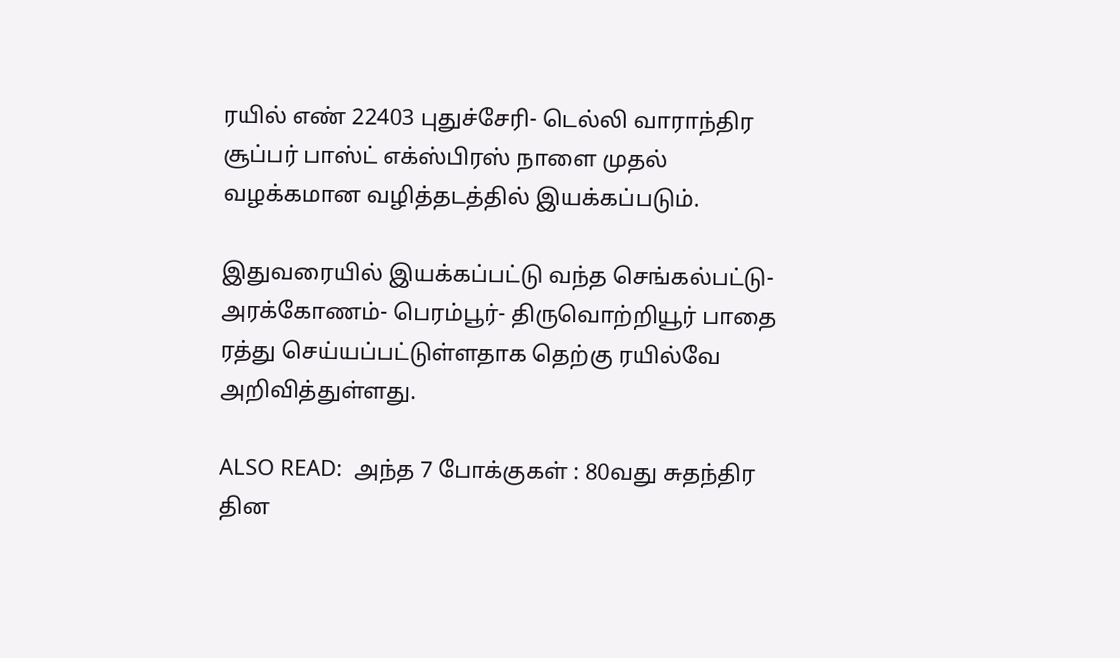ரயில் எண் 22403 புதுச்சேரி- டெல்லி வாராந்திர சூப்பர் பாஸ்ட் எக்ஸ்பிரஸ் நாளை முதல் வழக்கமான வழித்தடத்தில் இயக்கப்படும்.

இதுவரையில் இயக்கப்பட்டு வந்த செங்கல்பட்டு- அரக்கோணம்- பெரம்பூர்- திருவொற்றியூர் பாதை ரத்து செய்யப்பட்டுள்ளதாக தெற்கு ரயில்வே அறிவித்துள்ளது.

ALSO READ:  அந்த 7 போக்குகள் : 80வது சுதந்திர தின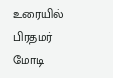உரையில் பிரதமர் மோடி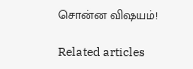சொன்ன விஷயம்!

Related articles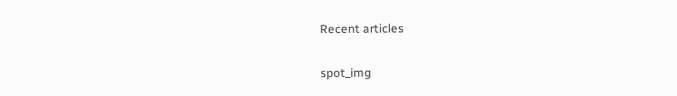Recent articles

spot_img